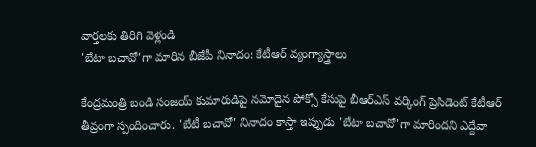వార్తలకు తిరిగి వెళ్లండి
'బేటా బచావో'గా మారిన బీజేపీ నినాదం: కేటీఆర్ వ్యంగ్యాస్త్రాలు

కేంద్రమంత్రి బండి సంజయ్ కుమారుడిపై నమోదైన పోక్సో కేసుపై బీఆర్ఎస్ వర్కింగ్ ప్రెసిడెంట్ కేటీఆర్ తీవ్రంగా స్పందించారు. 'బేటీ బచావో' నినాదం కాస్తా ఇప్పుడు 'బేటా బచావో'గా మారిందని ఎద్దేవా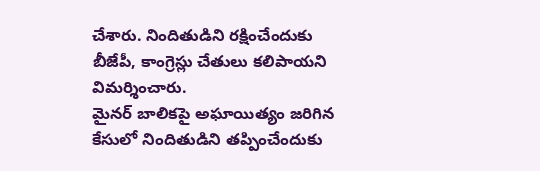చేశారు. నిందితుడిని రక్షించేందుకు బీజేపీ, కాంగ్రెస్లు చేతులు కలిపాయని విమర్శించారు.
మైనర్ బాలికపై అఘాయిత్యం జరిగిన కేసులో నిందితుడిని తప్పించేందుకు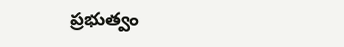ప్రభుత్వం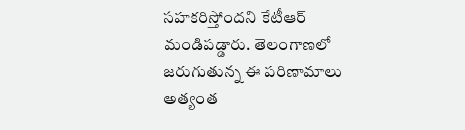సహకరిస్తోందని కేటీఆర్ మండిపడ్డారు. తెలంగాణలో జరుగుతున్న ఈ పరిణామాలు అత్యంత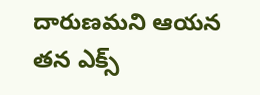దారుణమని ఆయన తన ఎక్స్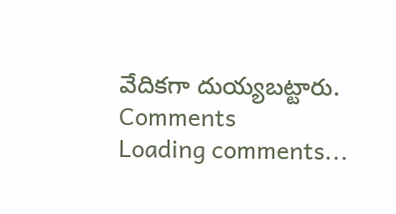వేదికగా దుయ్యబట్టారు.
Comments
Loading comments...